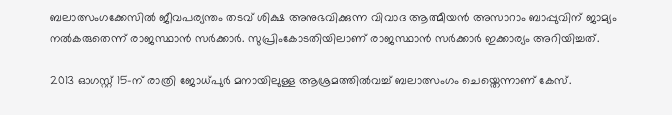ബലാത്സംഗക്കേസില്‍ ജീവപര്യന്തം തടവ് ശിക്ഷ അനുഭവിക്കുന്ന വിവാദ ആത്മീയന്‍ അസാറാം ബാപ്പുവിന് ജാമ്യം നല്‍കരുതെന്ന് രാജസ്ഥാന്‍ സര്‍ക്കാര്‍. സുപ്രിംകോടതിയിലാണ് രാജസ്ഥാന്‍ സര്‍ക്കാര്‍ ഇക്കാര്യം അറിയിച്ചത്.

2013 ഓഗസ്റ്റ് 15-ന് രാത്രി ജോധ്പുര്‍ മനായിലുള്ള ആശ്രമത്തില്‍വച്ച് ബലാത്സംഗം ചെയ്തെന്നാണ് കേസ്.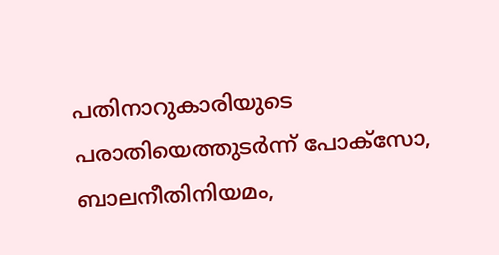പതിനാറുകാരിയുടെ പരാതിയെത്തുടര്‍ന്ന് പോക്സോ, ബാലനീതിനിയമം,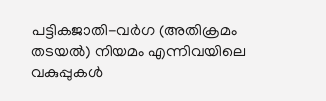പട്ടികജാതി-വര്‍ഗ (അതിക്രമം തടയല്‍) നിയമം എന്നിവയിലെ വകുപ്പുകള്‍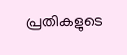പ്രതികളുടെ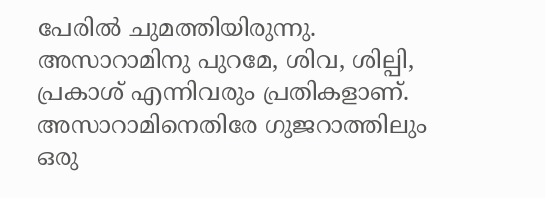പേരില്‍ ചുമത്തിയിരുന്നു. അസാറാമിനു പുറമേ, ശിവ, ശില്പി, പ്രകാശ് എന്നിവരും പ്രതികളാണ്. അസാറാമിനെതിരേ ഗുജറാത്തിലും ഒരു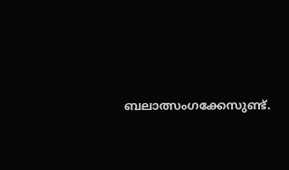ബലാത്സംഗക്കേസുണ്ട്.